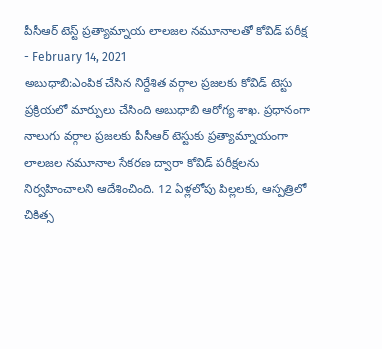పీసీఆర్ టెస్ట్ ప్రత్యామ్నాయ లాలజల నమూనాలతో కోవిడ్ పరీక్ష
- February 14, 2021
అబుధాబి:ఎంపిక చేసిన నిర్దేశిత వర్గాల ప్రజలకు కోవిడ్ టెస్టు ప్రక్రియలో మార్పులు చేసింది అబుధాబి ఆరోగ్య శాఖ. ప్రధానంగా నాలుగు వర్గాల ప్రజలకు పీసీఆర్ టెస్టుకు ప్రత్యామ్నాయంగా లాలజల నమూనాల సేకరణ ద్వారా కోవిడ్ పరీక్షలను నిర్వహించాలని ఆదేశించింది. 12 ఏళ్లలోపు పిల్లలకు, ఆస్పత్రిలో చికిత్స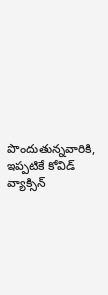పొందుతున్నవారికి, ఇప్పటికే కోవిడ్ వ్యాక్సిన్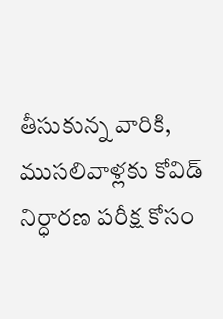తీసుకున్న వారికి, ముసలివాళ్లకు కోవిడ్ నిర్ధారణ పరీక్ష కోసం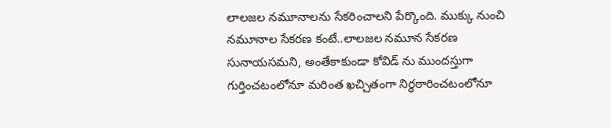లాలజల నమూనాలను సేకరించాలని పేర్కొంది. ముక్కు నుంచి నమూనాల సేకరణ కంటే..లాలజల నమూన సేకరణ సునాయసమని, అంతేకాకుండా కోవిడ్ ను ముందస్తుగా గుర్తించటంలోనూ మరింత ఖచ్చితంగా నిర్ధఠారించటంలోనూ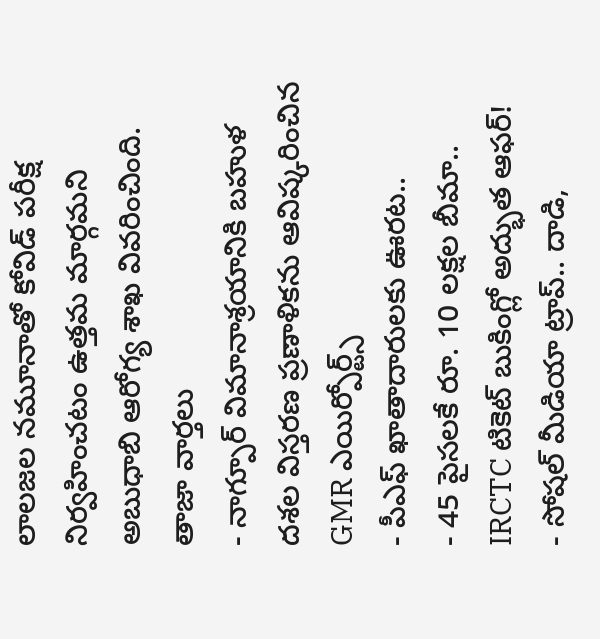లాలజల నమూనాతో కోవిడ్ పరీక్ష నిర్వహించటం ఉత్తమ మార్గమని అబుధాబి ఆరోగ్య శాఖ వివరించింది.
తాజా వార్తలు
- నాగ్పూర్ విమానాశ్రయానికి బహుళ దశల విస్తరణ ప్రణాళికను ఆవిష్కరించిన GMR ఎయిర్పోర్ట్స్
- పీఎఫ్ ఖాతాదారులకు ఊరట..
- 45 పైసలకే రూ. 10 లక్షల బీమా.. IRCTC టికెట్ బుకింగ్లో అద్భుత ఆఫర్!
- సోషల్ మీడియా ట్రాప్.. దాడి,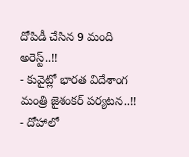దోపిడీ చేసిన 9 మంది అరెస్ట్..!!
- కువైట్లో భారత విదేశాంగ మంత్రి జైశంకర్ పర్యటన..!!
- దోహాలో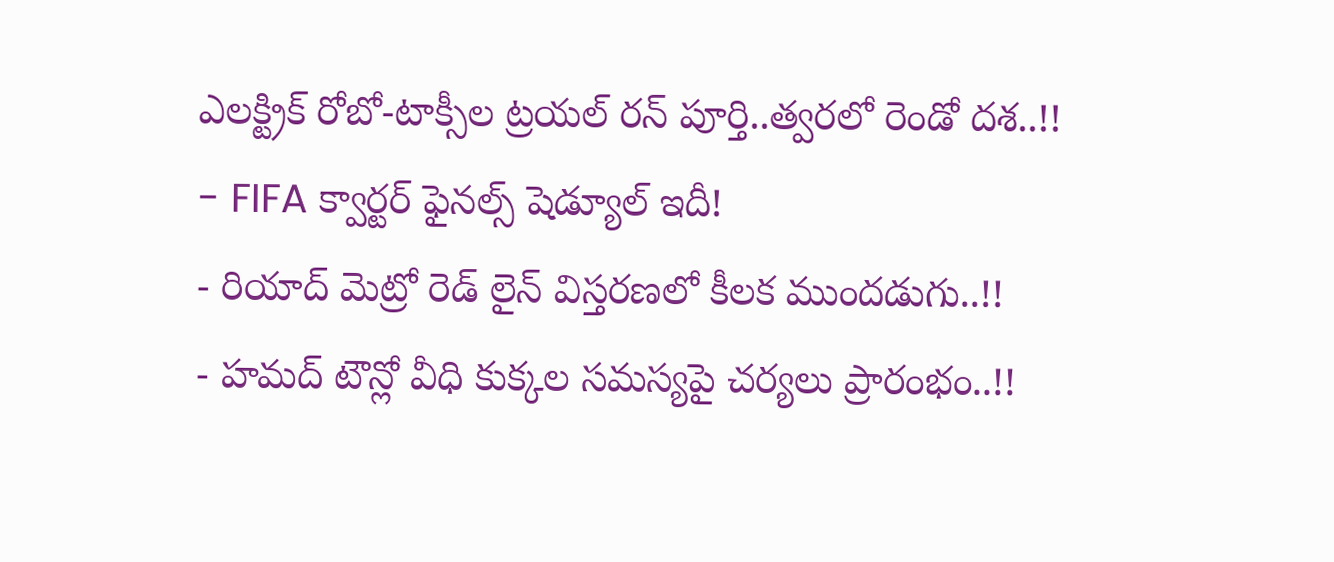ఎలక్ట్రిక్ రోబో-టాక్సీల ట్రయల్ రన్ పూర్తి..త్వరలో రెండో దశ..!!
- FIFA క్వార్టర్ ఫైనల్స్ షెడ్యూల్ ఇదీ!
- రియాద్ మెట్రో రెడ్ లైన్ విస్తరణలో కీలక ముందడుగు..!!
- హమద్ టౌన్లో వీధి కుక్కల సమస్యపై చర్యలు ప్రారంభం..!!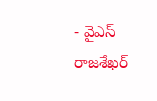- వైఎస్ రాజశేఖర్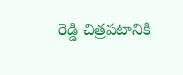రెడ్డి చిత్రపటానికి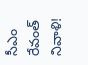సీఎం రేవంత్ నివాళి!